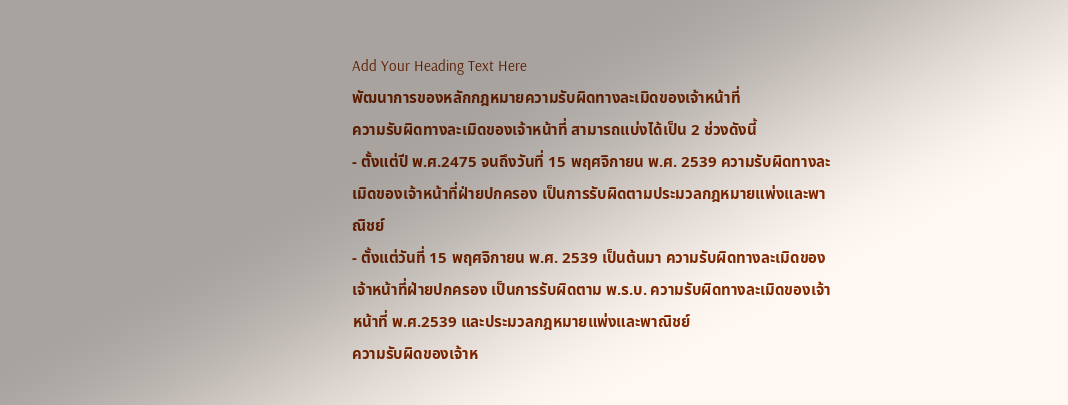Add Your Heading Text Here
พัฒนาการของหลักกฎหมายความรับผิดทางละเมิดของเจ้าหน้าที่
ความรับผิดทางละเมิดของเจ้าหน้าที่ สามารถแบ่งได้เป็น 2 ช่วงดังนี้
- ตั้งแต่ปี พ.ศ.2475 จนถึงวันที่ 15 พฤศจิกายน พ.ศ. 2539 ความรับผิดทางละเมิดของเจ้าหน้าที่ฝ่ายปกครอง เป็นการรับผิดตามประมวลกฎหมายแพ่งและพาณิชย์
- ตั้งแต่วันที่ 15 พฤศจิกายน พ.ศ. 2539 เป็นต้นมา ความรับผิดทางละเมิดของเจ้าหน้าที่ฝ่ายปกครอง เป็นการรับผิดตาม พ.ร.บ. ความรับผิดทางละเมิดของเจ้าหน้าที่ พ.ศ.2539 และประมวลกฎหมายแพ่งและพาณิชย์
ความรับผิดของเจ้าห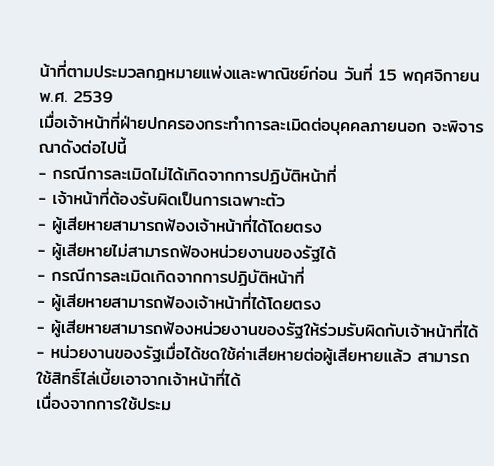น้าที่ตามประมวลกฎหมายแพ่งและพาณิชย์ก่อน วันที่ 15 พฤศจิกายน พ.ศ. 2539
เมื่อเจ้าหน้าที่ฝ่ายปกครองกระทำการละเมิดต่อบุคคลภายนอก จะพิจารณาดังต่อไปนี้
- กรณีการละเมิดไม่ได้เกิดจากการปฏิบัติหน้าที่
- เจ้าหน้าที่ต้องรับผิดเป็นการเฉพาะตัว
- ผู้เสียหายสามารถฟ้องเจ้าหน้าที่ได้โดยตรง
- ผู้เสียหายไม่สามารถฟ้องหน่วยงานของรัฐได้
- กรณีการละเมิดเกิดจากการปฏิบัติหน้าที่
- ผู้เสียหายสามารถฟ้องเจ้าหน้าที่ได้โดยตรง
- ผู้เสียหายสามารถฟ้องหน่วยงานของรัฐให้ร่วมรับผิดกับเจ้าหน้าที่ได้
- หน่วยงานของรัฐเมื่อได้ชดใช้ค่าเสียหายต่อผู้เสียหายแล้ว สามารถใช้สิทธิ์ไล่เบี้ยเอาจากเจ้าหน้าที่ได้
เนื่องจากการใช้ประม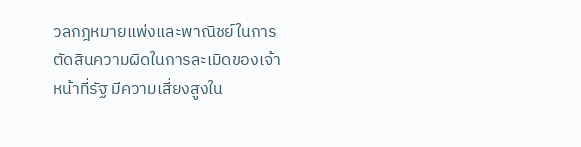วลกฎหมายแพ่งและพาณิชย์ในการตัดสินความผิดในการละเมิดของเจ้าหน้าที่รัฐ มีความเสี่ยงสูงใน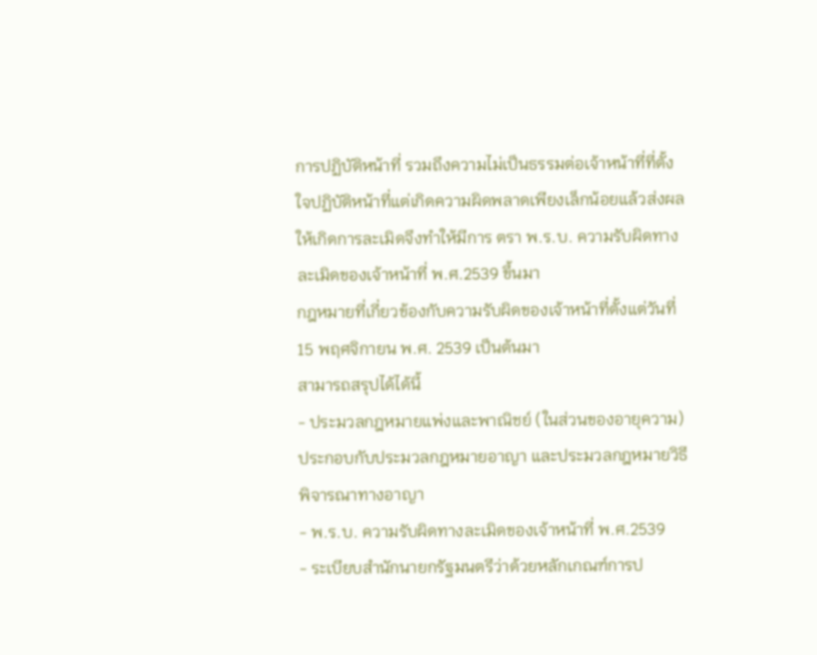การปฏิบัติหน้าที่ รวมถึงความไม่เป็นธรรมต่อเจ้าหน้าที่ที่ตั้งใจปฏิบัติหน้าที่แต่เกิดความผิดพลาดเพียงเล็กน้อยแล้วส่งผลให้เกิดการละเมิดจึงทำให้มีการ ตรา พ.ร.บ. ความรับผิดทางละเมิดของเจ้าหน้าที่ พ.ศ.2539 ขึ้นมา
กฎหมายที่เกี่ยวข้องกับความรับผิดของเจ้าหน้าที่ตั้งแต่วันที่ 15 พฤศจิกายน พ.ศ. 2539 เป็นต้นมา
สามารถสรุปได้ได้นี้
- ประมวลกฎหมายแพ่งและพาณิชย์ (ในส่วนของอายุความ) ประกอบกับประมวลกฎหมายอาญา และประมวลกฎหมายวิธีพิจารณาทางอาญา
- พ.ร.บ. ความรับผิดทางละเมิดของเจ้าหน้าที่ พ.ศ.2539
- ระเบียบสำนักนายกรัฐมนตรีว่าด้วยหลักเกณฑ์การป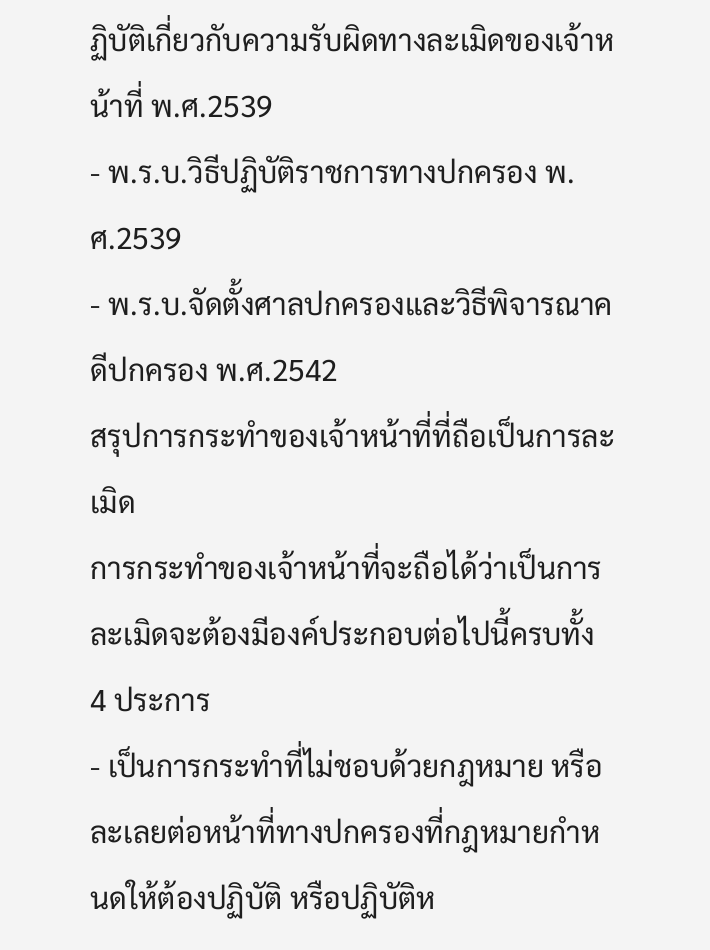ฏิบัติเกี่ยวกับความรับผิดทางละเมิดของเจ้าหน้าที่ พ.ศ.2539
- พ.ร.บ.วิธีปฏิบัติราชการทางปกครอง พ.ศ.2539
- พ.ร.บ.จัดตั้งศาลปกครองและวิธีพิจารณาคดีปกครอง พ.ศ.2542
สรุปการกระทำของเจ้าหน้าที่ที่ถือเป็นการละเมิด
การกระทำของเจ้าหน้าที่จะถือได้ว่าเป็นการละเมิดจะต้องมีองค์ประกอบต่อไปนี้ครบทั้ง 4 ประการ
- เป็นการกระทำที่ไม่ชอบด้วยกฎหมาย หรือละเลยต่อหน้าที่ทางปกครองที่กฎหมายกำหนดให้ต้องปฏิบัติ หรือปฏิบัติห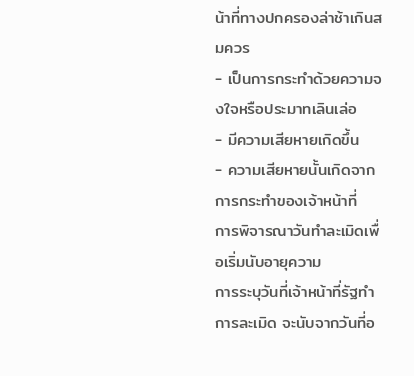น้าที่ทางปกครองล่าช้าเกินสมควร
- เป็นการกระทำด้วยความจงใจหรือประมาทเลินเล่อ
- มีความเสียหายเกิดขึ้น
- ความเสียหายนั้นเกิดจากการกระทำของเจ้าหน้าที่
การพิจารณาวันทำละเมิดเพื่อเริ่มนับอายุความ
การระบุวันที่เจ้าหน้าที่รัฐทำการละเมิด จะนับจากวันที่อ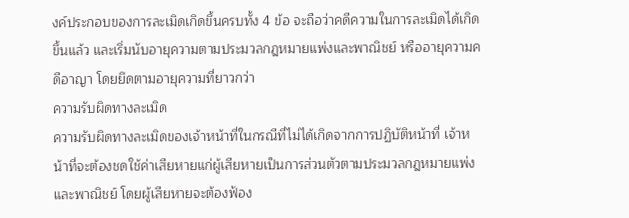งค์ประกอบของการละเมิดเกิดขึ้นครบทั้ง 4 ข้อ จะถือว่าคดีความในการละเมิดได้เกิดขึ้นแล้ว และเริ่มนับอายุความตามประมวลกฎหมายแพ่งและพาณิชย์ หรืออายุความคดีอาญา โดยยึดตามอายุความที่ยาวกว่า
ความรับผิดทางละเมิด
ความรับผิดทางละเมิดของเจ้าหน้าที่ในกรณีที่ไม่ได้เกิดจากการปฏิบัติหน้าที่ เจ้าหน้าที่จะต้องชดใช้ค่าเสียหายแก่ผู้เสียหายเป็นการส่วนตัวตามประมวลกฎหมายแพ่งและพาณิชย์ โดยผู้เสียหายจะต้องฟ้อง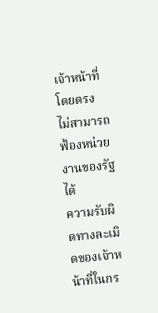เจ้าหน้าที่โดยตรง ไม่สามารถฟ้องหน่วยงานของรัฐได้
ความรับผิดทางละเมิดของเจ้าหน้าที่ในกร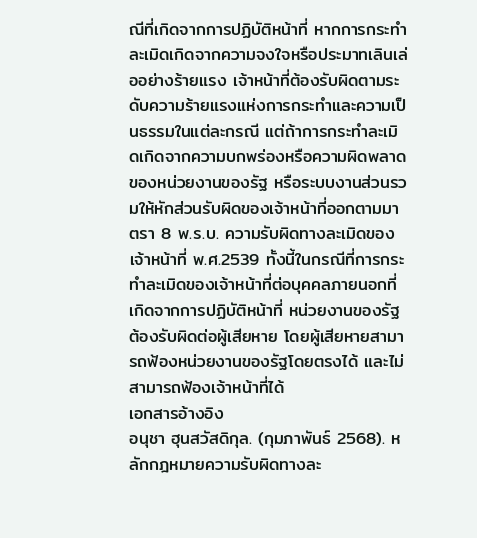ณีที่เกิดจากการปฏิบัติหน้าที่ หากการกระทำละเมิดเกิดจากความจงใจหรือประมาทเลินเล่ออย่างร้ายแรง เจ้าหน้าที่ต้องรับผิดตามระดับความร้ายแรงแห่งการกระทำและความเป็นธรรมในแต่ละกรณี แต่ถ้าการกระทำละเมิดเกิดจากความบกพร่องหรือความผิดพลาดของหน่วยงานของรัฐ หรือระบบงานส่วนรวมให้หักส่วนรับผิดของเจ้าหน้าที่ออกตามมาตรา 8 พ.ร.บ. ความรับผิดทางละเมิดของเจ้าหน้าที่ พ.ศ.2539 ทั้งนี้ในกรณีที่การกระทำละเมิดของเจ้าหน้าที่ต่อบุคคลภายนอกที่เกิดจากการปฏิบัติหน้าที่ หน่วยงานของรัฐต้องรับผิดต่อผู้เสียหาย โดยผู้เสียหายสามารถฟ้องหน่วยงานของรัฐโดยตรงได้ และไม่สามารถฟ้องเจ้าหน้าที่ได้
เอกสารอ้างอิง
อนุชา ฮุนสวัสดิกุล. (กุมภาพันธ์ 2568). หลักกฎหมายความรับผิดทางละ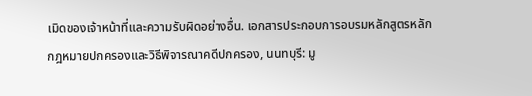เมิดของเจ้าหน้าที่และความรับผิดอย่างอื่น. เอกสารประกอบการอบรมหลักสูตรหลักกฎหมายปกครองและวิธีพิจารณาคดีปกครอง, นนทบุรี: มู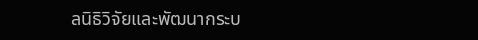ลนิธิวิจัยและพัฒนากระบ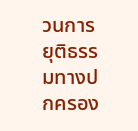วนการยุติธรรมทางปกครอง